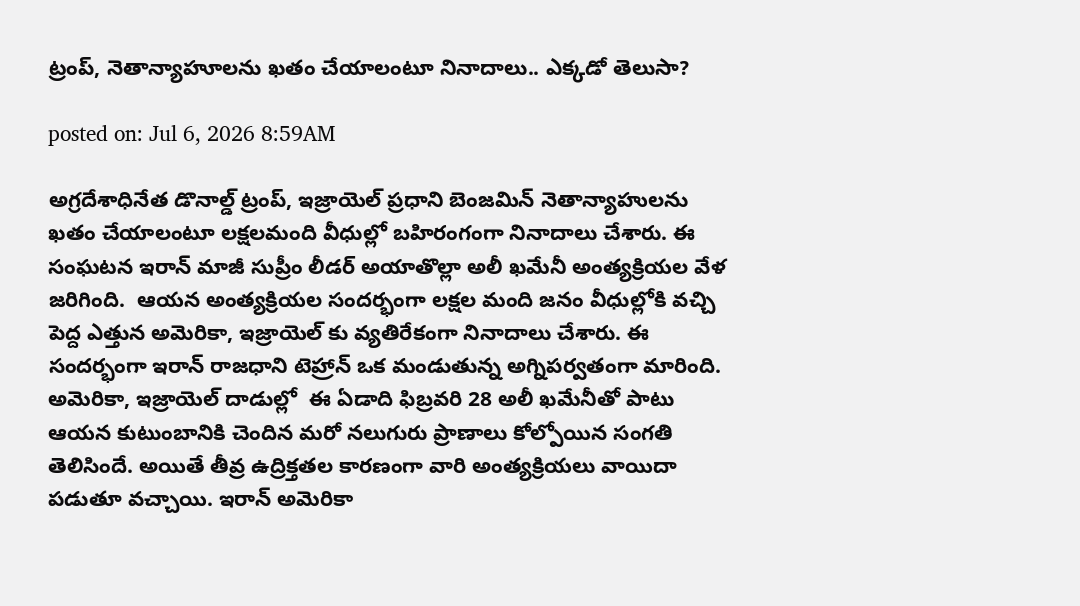ట్రంప్, నెతాన్యాహూలను ఖతం చేయాలంటూ నినాదాలు.. ఎక్కడో తెలుసా?

posted on: Jul 6, 2026 8:59AM

అగ్రదేశాధినేత డొనాల్డ్ ట్రంప్, ఇజ్రాయెల్ ప్రధాని బెంజమిన్ నెతాన్యాహులను ఖతం చేయాలంటూ లక్షలమంది వీధుల్లో బహిరంగంగా నినాదాలు చేశారు. ఈ సంఘటన ఇరాన్ మాజీ సుప్రీం లీడర్ అయాతొల్లా అలీ ఖమేనీ అంత్యక్రియల వేళ జరిగింది.  ఆయన అంత్యక్రియల సందర్భంగా లక్షల మంది జనం వీధుల్లోకి వచ్చి పెద్ద ఎత్తున అమెరికా, ఇజ్రాయెల్ కు వ్యతిరేకంగా నినాదాలు చేశారు. ఈ సందర్భంగా ఇరాన్ రాజధాని టెహ్రాన్ ఒక మండుతున్న అగ్నిపర్వతంగా మారింది.  అమెరికా, ఇజ్రాయెల్‌ దాడుల్లో  ఈ ఏడాది ఫిబ్రవరి 28 అలీ ఖమేనీతో పాటు ఆయన కుటుంబానికి చెందిన మరో నలుగురు ప్రాణాలు కోల్పోయిన సంగతి తెలిసిందే. అయితే తీవ్ర ఉద్రిక్తతల కారణంగా వారి అంత్యక్రియలు వాయిదా పడుతూ వచ్చాయి. ఇరాన్ అమెరికా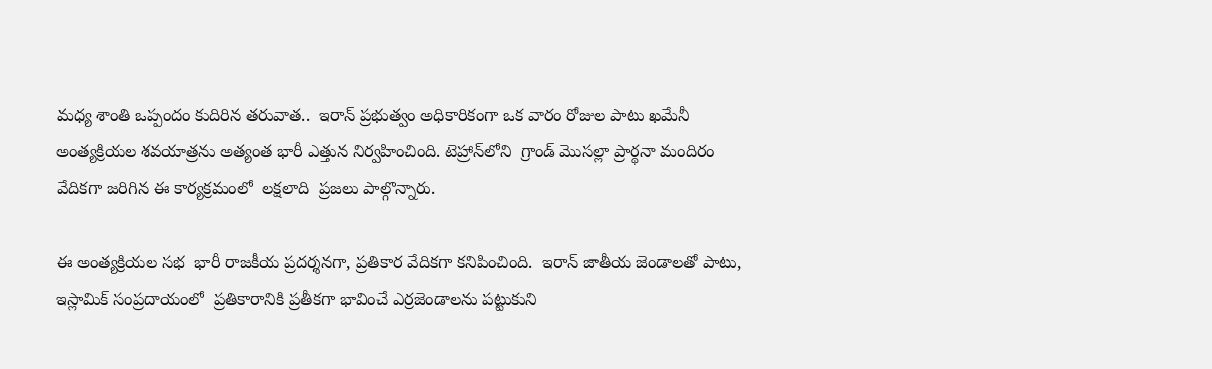మధ్య శాంతి ఒప్పందం కుదిరిన తరువాత..  ఇరాన్ ప్రభుత్వం అధికారికంగా ఒక వారం రోజుల పాటు ఖమేనీ అంత్యక్రియల శవయాత్రను అత్యంత భారీ ఎత్తున నిర్వహించింది. టెహ్రాన్‌లోని  గ్రాండ్ మొసల్లా ప్రార్థనా మందిరం వేదికగా జరిగిన ఈ కార్యక్రమంలో  లక్షలాది  ప్రజలు పాల్గొన్నారు.

ఈ అంత్యక్రియల సభ  భారీ రాజకీయ ప్రదర్శనగా, ప్రతికార వేదికగా కనిపించింది.  ఇరాన్ జాతీయ జెండాలతో పాటు, ఇస్లామిక్ సంప్రదాయంలో  ప్రతికారానికి ప్రతీకగా భావించే ఎర్రజెండాలను పట్టుకుని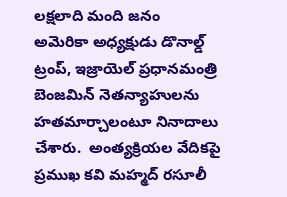లక్షలాది మంది జనం   అమెరికా అధ్యక్షుడు డొనాల్డ్ ట్రంప్, ఇజ్రాయెల్ ప్రధానమంత్రి బెంజమిన్ నెతన్యాహులను హతమార్చాలంటూ నినాదాలు చేశారు.  అంత్యక్రియల వేదికపై ప్రముఖ కవి మహ్మద్ రసూలీ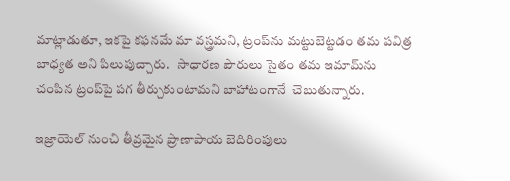మాట్లాడుతూ, ఇకపై కఫనమే మా వస్త్రమని, ట్రంప్‌ను మట్టుబెట్టడం తమ పవిత్ర బాధ్యత అని పిలుపుచ్చారు.   సాధారణ పౌరులు సైతం తమ ఇమామ్‌ను చంపిన ట్రంప్‌పై పగ తీర్చుకుంటామని బాహాటంగానే  చెబుతున్నారు.

ఇజ్రాయెల్ నుంచి తీవ్రమైన ప్రాణాపాయ బెదిరింపులు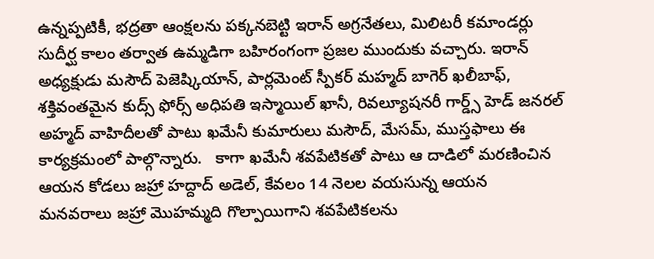ఉన్నప్పటికీ, భద్రతా ఆంక్షలను పక్కనబెట్టి ఇరాన్ అగ్రనేతలు, మిలిటరీ కమాండర్లు సుదీర్ఘ కాలం తర్వాత ఉమ్మడిగా బహిరంగంగా ప్రజల ముందుకు వచ్చారు. ఇరాన్ అధ్యక్షుడు మసౌద్ పెజెష్కియాన్, పార్లమెంట్ స్పీకర్ మహ్మద్ బాగెర్ ఖలీబాఫ్, శక్తివంతమైన కుద్స్ ఫోర్స్ అధిపతి ఇస్మాయిల్ ఖానీ, రివల్యూషనరీ గార్డ్స్ హెడ్ జనరల్ అహ్మద్ వాహిదీలతో పాటు ఖమేనీ కుమారులు మసౌద్, మేసమ్, ముస్తఫాలు ఈ కార్యక్రమంలో పాల్గొన్నారు.   కాగా ఖమేనీ శవపేటికతో పాటు ఆ దాడిలో మరణించిన ఆయన కోడలు జహ్రా హద్దాద్ అడెల్, కేవలం 14 నెలల వయసున్న ఆయన మనవరాలు జహ్రా మొహమ్మది గొల్పాయిగాని శవపేటికలను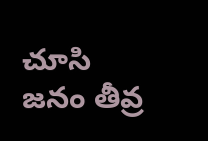చూసి జనం తీవ్ర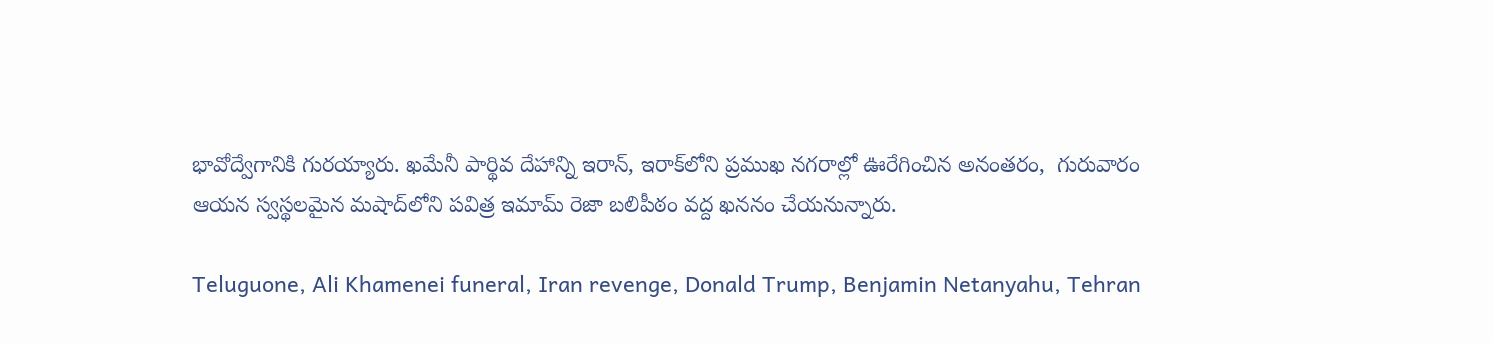భావోద్వేగానికి గురయ్యారు. ఖమేనీ పార్థివ దేహాన్ని ఇరాన్, ఇరాక్‌లోని ప్రముఖ నగరాల్లో ఊరేగించిన అనంతరం,  గురువారం   ఆయన స్వస్థలమైన మషాద్‌లోని పవిత్ర ఇమామ్ రెజా బలిపీఠం వద్ద ఖననం చేయనున్నారు.

Teluguone, Ali Khamenei funeral, Iran revenge, Donald Trump, Benjamin Netanyahu, Tehran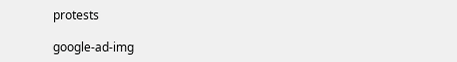protests

google-ad-img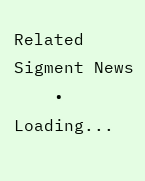Related Sigment News
    • Loading...